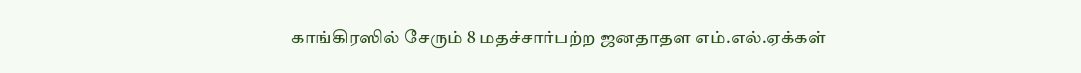காங்கிரஸில் சேரும் 8 மதச்சார்பற்ற ஜனதாதள எம்.எல்.ஏக்கள்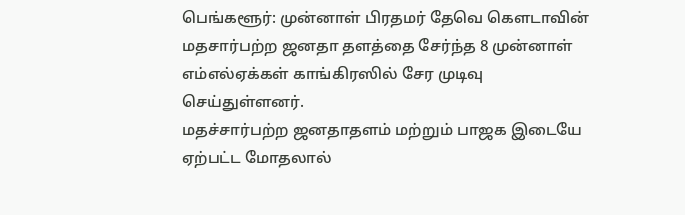பெங்களூர்: முன்னாள் பிரதமர் தேவெ கெளடாவின் மதசார்பற்ற ஜனதா தளத்தை சேர்ந்த 8 முன்னாள் எம்எல்ஏக்கள் காங்கிரஸில் சேர முடிவு செய்துள்ளனர்.
மதச்சார்பற்ற ஜனதாதளம் மற்றும் பாஜக இடையே ஏற்பட்ட மோதலால்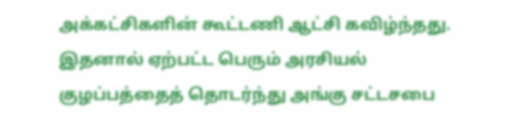அக்கட்சிகளின் கூட்டணி ஆட்சி கவிழ்ந்தது. இதனால் ஏற்பட்ட பெரும் அரசியல் குழப்பத்தைத் தொடர்ந்து அங்கு சட்டசபை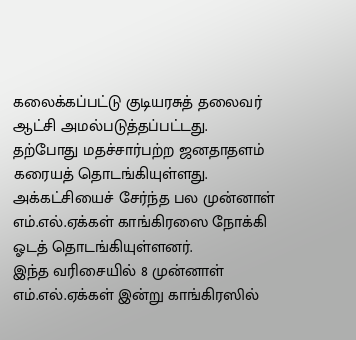கலைக்கப்பட்டு குடியரசுத் தலைவர் ஆட்சி அமல்படுத்தப்பட்டது.
தற்போது மதச்சார்பற்ற ஜனதாதளம் கரையத் தொடங்கியுள்ளது. அக்கட்சியைச் சேர்ந்த பல முன்னாள் எம்.எல்.ஏக்கள் காங்கிரஸை நோக்கி ஓடத் தொடங்கியுள்ளனர்.
இந்த வரிசையில் 8 முன்னாள் எம்.எல்.ஏக்கள் இன்று காங்கிரஸில்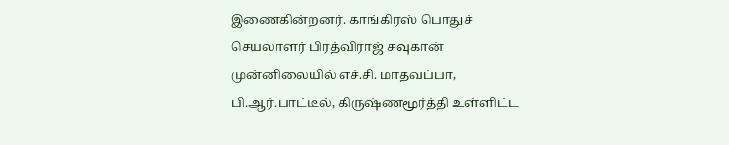இணைகின்றனர். காங்கிரஸ் பொதுச் செயலாளர் பிரத்விராஜ் சவுகான் முன்னிலையில் எச்.சி. மாதவப்பா, பி.ஆர்.பாட்டீல், கிருஷ்ணமூர்த்தி உள்ளிட்ட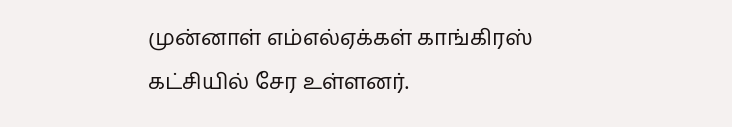முன்னாள் எம்எல்ஏக்கள் காங்கிரஸ் கட்சியில் சேர உள்ளனர்.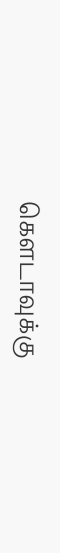கெளடாவுக்கு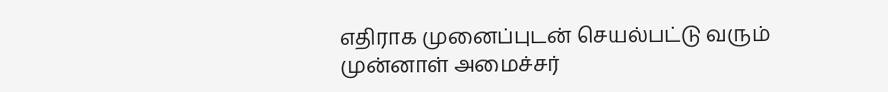எதிராக முனைப்புடன் செயல்பட்டு வரும் முன்னாள் அமைச்சர்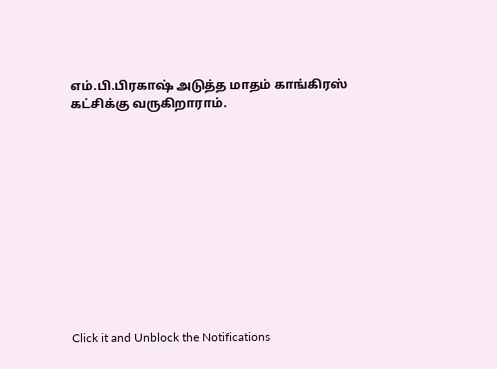எம்.பி.பிரகாஷ் அடுத்த மாதம் காங்கிரஸ் கட்சிக்கு வருகிறாராம்.












Click it and Unblock the Notifications